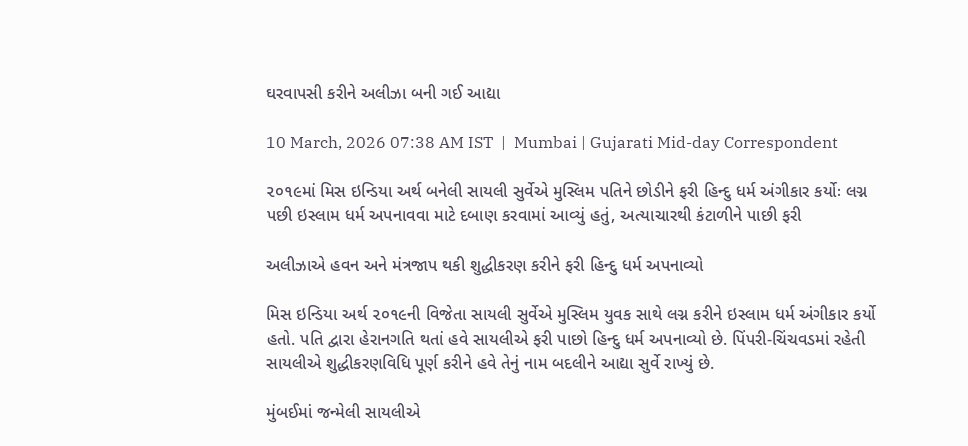ઘરવાપસી કરીને અલીઝા બની ગઈ આદ્યા

10 March, 2026 07:38 AM IST  |  Mumbai | Gujarati Mid-day Correspondent

૨૦૧૯માં મિસ ઇન્ડિયા અર્થ બનેલી સાયલી સુર્વેએ મુસ્લિમ પતિને છોડીને ફરી હિન્દુ ધર્મ અંગીકાર કર્યોઃ લગ્ન પછી ઇસ્લામ ધર્મ અપનાવવા માટે દબાણ કરવામાં આવ્યું હતું, અત્યાચારથી કંટાળીને પાછી ફરી

અલીઝાએ હવન અને મંત્રજાપ થકી શુદ્ધીકરણ કરીને ફરી હિન્દુ ધર્મ અપનાવ્યો

મિસ ઇન્ડિયા અર્થ ૨૦૧૯ની વિજેતા સાયલી સુર્વેએ મુસ્લિમ યુવક સાથે લગ્ન કરીને ઇસ્લામ ધર્મ અંગીકાર કર્યો હતો. પતિ દ્વારા હેરાનગતિ થતાં હવે સાયલીએ ફરી પાછો હિન્દુ ધર્મ અપનાવ્યો છે. પિંપરી-ચિંચવડમાં રહેતી સાયલીએ શુદ્ધીકરણવિધિ પૂર્ણ કરીને હવે તેનું નામ બદલીને આદ્યા સુર્વે રાખ્યું છે.

મુંબઈમાં જન્મેલી સાયલીએ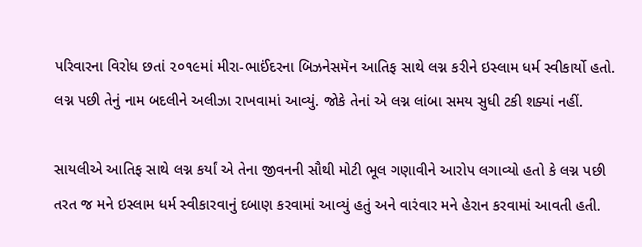પરિવારના વિરોધ છતાં ૨૦૧૯માં મીરા-ભાઈંદરના બિઝનેસમૅન આતિફ સાથે લગ્ન કરીને ઇસ્લામ ધર્મ સ્વીકાર્યો હતો. લગ્ન પછી તેનું નામ બદલીને અલીઝા રાખવામાં આવ્યું. જોકે તેનાં એ લગ્ન લાંબા સમય સુધી ટકી શક્યાં નહીં.

સાયલીએ આતિફ સાથે લગ્ન કર્યાં એ તેના જીવનની સૌથી મોટી ભૂલ ગણાવીને આરોપ લગાવ્યો હતો કે લગ્ન પછી તરત જ મને ઇસ્લામ ધર્મ સ્વીકારવાનું દબાણ કરવામાં આવ્યું હતું અને વારંવાર મને હેરાન કરવામાં આવતી હતી.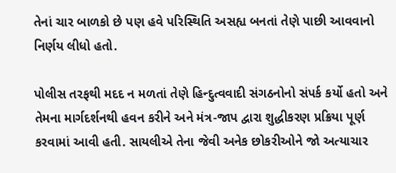તેનાં ચાર બાળકો છે પણ હવે પરિસ્થિતિ અસહ્ય બનતાં તેણે પાછી આવવાનો નિર્ણય લીધો હતો.

પોલીસ તરફથી મદદ ન મળતાં તેણે હિન્દુત્વવાદી સંગઠનોનો સંપર્ક કર્યો હતો અને તેમના માર્ગદર્શનથી હવન કરીને અને મંત્ર-જાપ દ્વારા શુદ્ધીકરણ પ્રક્રિયા પૂર્ણ કરવામાં આવી હતી. સાયલીએ તેના જેવી અનેક છોકરીઓને જો અત્યાચાર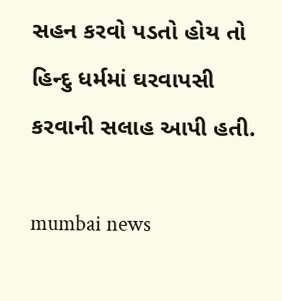સહન કરવો પડતો હોય તો હિન્દુ ધર્મમાં ઘરવાપસી કરવાની સલાહ આપી હતી.

mumbai news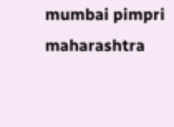mumbai pimpri maharashtra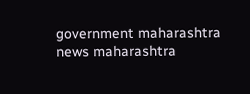government maharashtra news maharashtra